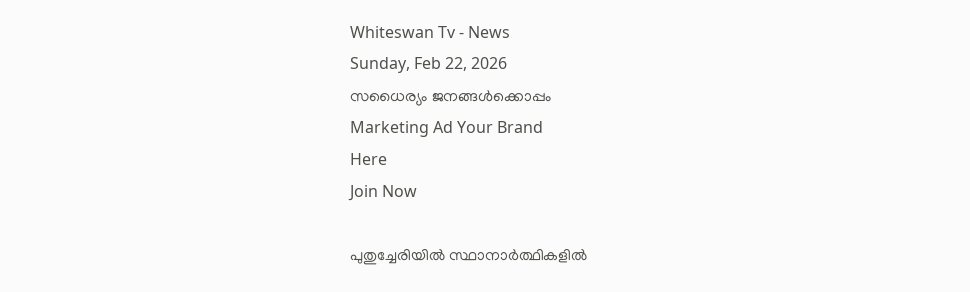Whiteswan Tv - News
Sunday, Feb 22, 2026
സധൈര്യം ജനങ്ങൾക്കൊപ്പം
Marketing Ad Your Brand
Here
Join Now

പുതുച്ചേരിയിൽ സ്ഥാനാർത്ഥികളിൽ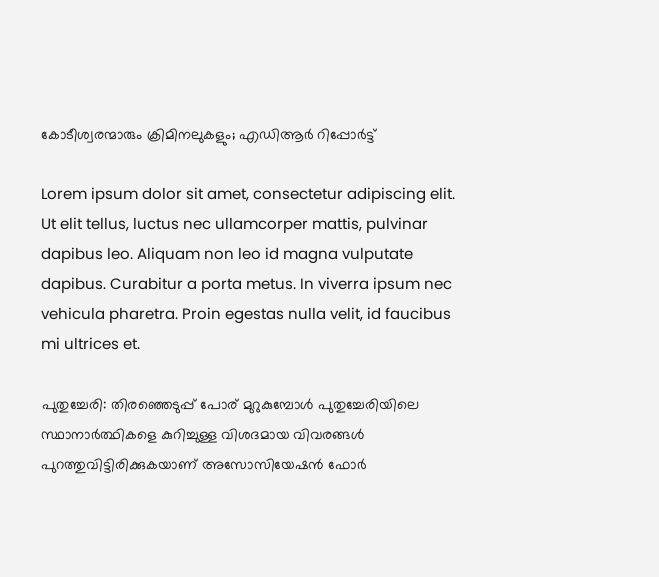കോടീശ്വരന്മാരും ക്രിമിനലുകളും; എഡിആർ റിപ്പോർട്ട്

Lorem ipsum dolor sit amet, consectetur adipiscing elit. Ut elit tellus, luctus nec ullamcorper mattis, pulvinar dapibus leo. Aliquam non leo id magna vulputate dapibus. Curabitur a porta metus. In viverra ipsum nec vehicula pharetra. Proin egestas nulla velit, id faucibus mi ultrices et.

പുതുച്ചേരി: തിരഞ്ഞെടുപ്പ് പോര് മുറുകുമ്പോൾ പുതുച്ചേരിയിലെ സ്ഥാനാര്‍ത്ഥികളെ കുറിച്ചുള്ള വിശദമായ വിവരങ്ങൾ പുറത്തുവിട്ടിരിക്കുകയാണ് അസോസിയേഷൻ ഫോർ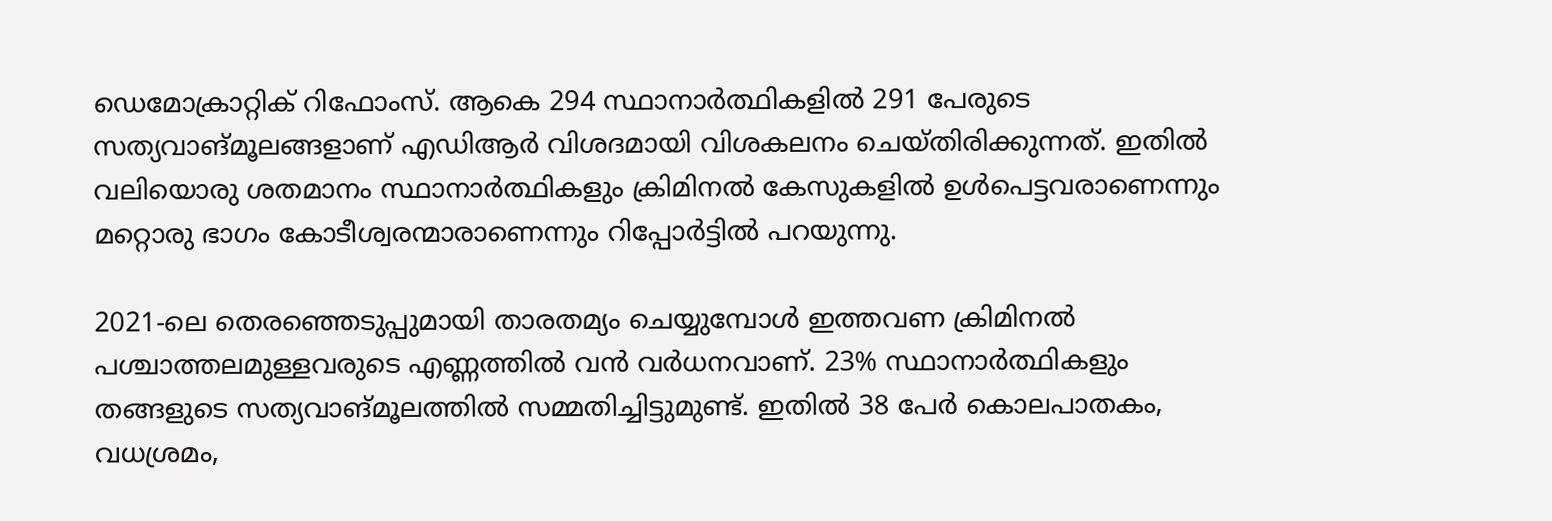ഡെമോക്രാറ്റിക് റിഫോംസ്. ആകെ 294 സ്ഥാനാർത്ഥികളിൽ 291 പേരുടെ സത്യവാങ്മൂലങ്ങളാണ് എഡിആർ വിശദമായി വിശകലനം ചെയ്തിരിക്കുന്നത്. ഇതിൽ വലിയൊരു ശതമാനം സ്ഥാനാർത്ഥികളും ക്രിമിനൽ കേസുകളിൽ ഉൾപെട്ടവരാണെന്നും മറ്റൊരു ഭാഗം കോടീശ്വരന്മാരാണെന്നും റിപ്പോർട്ടിൽ പറയുന്നു.

2021-ലെ തെരഞ്ഞെടുപ്പുമായി താരതമ്യം ചെയ്യുമ്പോൾ ഇത്തവണ ക്രിമിനൽ പശ്ചാത്തലമുള്ളവരുടെ എണ്ണത്തിൽ വൻ വർധനവാണ്. 23% സ്ഥാനാർത്ഥികളും തങ്ങളുടെ സത്യവാങ്മൂലത്തിൽ സമ്മതിച്ചിട്ടുമുണ്ട്. ഇതിൽ 38 പേർ കൊലപാതകം, വധശ്രമം,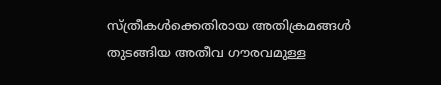സ്ത്രീകൾക്കെതിരായ അതിക്രമങ്ങൾ തുടങ്ങിയ അതീവ ഗൗരവമുള്ള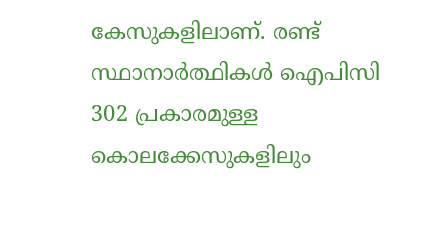കേസുകളിലാണ്. രണ്ട് സ്ഥാനാർത്ഥികൾ ഐപിസി 302 പ്രകാരമുള്ള കൊലക്കേസുകളിലും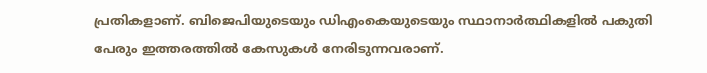പ്രതികളാണ്. ബിജെപിയുടെയും ഡിഎംകെയുടെയും സ്ഥാനാർത്ഥികളിൽ പകുതി പേരും ഇത്തരത്തിൽ കേസുകൾ നേരിടുന്നവരാണ്.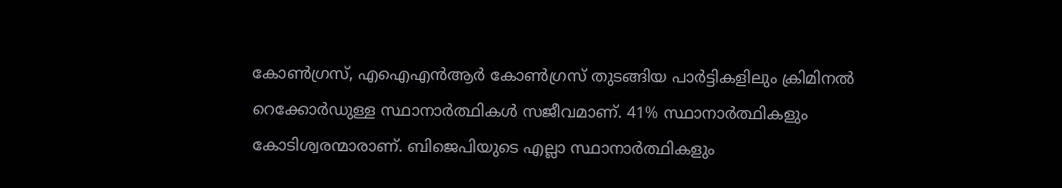കോൺഗ്രസ്, എഐഎൻആർ കോൺഗ്രസ് തുടങ്ങിയ പാർട്ടികളിലും ക്രിമിനൽ റെക്കോർഡുള്ള സ്ഥാനാർത്ഥികൾ സജീവമാണ്. 41% സ്ഥാനാർത്ഥികളും കോടിശ്വരന്മാരാണ്. ബിജെപിയുടെ എല്ലാ സ്ഥാനാർത്ഥികളും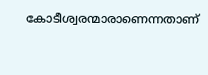കോടീശ്വരന്മാരാണെന്നതാണ്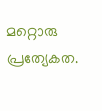മറ്റൊരു പ്രത്യേകത.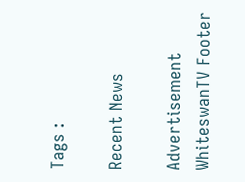Tags :

Recent News

Advertisement
WhiteswanTV Footer